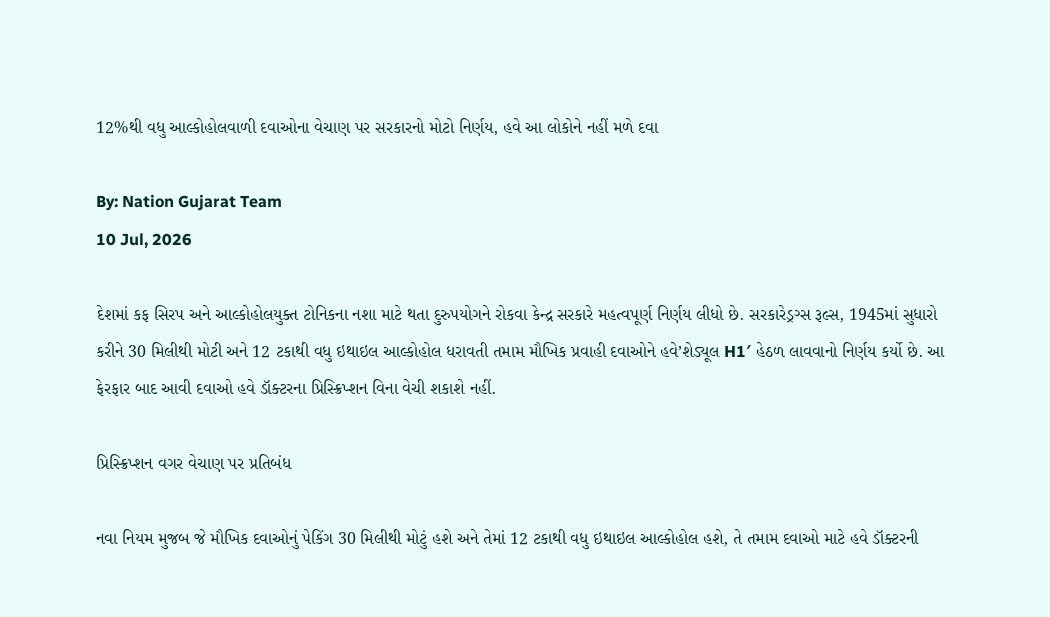12%થી વધુ આલ્કોહોલવાળી દવાઓના વેચાણ પર સરકારનો મોટો નિર્ણય, હવે આ લોકોને નહીં મળે દવા

By: Nation Gujarat Team
10 Jul, 2026

દેશમાં કફ સિરપ અને આલ્કોહોલયુક્ત ટોનિકના નશા માટે થતા દુરુપયોગને રોકવા કેન્દ્ર સરકારે મહત્વપૂર્ણ નિર્ણય લીધો છે. સરકારેડ્રગ્સ રૂલ્સ, 1945માં સુધારો કરીને 30 મિલીથી મોટી અને 12 ટકાથી વધુ ઇથાઇલ આલ્કોહોલ ધરાવતી તમામ મૌખિક પ્રવાહી દવાઓને હવે’શેડ્યૂલ H1′ હેઠળ લાવવાનો નિર્ણય કર્યો છે. આ ફેરફાર બાદ આવી દવાઓ હવે ડૉક્ટરના પ્રિસ્ક્રિપ્શન વિના વેચી શકાશે નહીં.

પ્રિસ્ક્રિપ્શન વગર વેચાણ પર પ્રતિબંધ

નવા નિયમ મુજબ જે મૌખિક દવાઓનું પેકિંગ 30 મિલીથી મોટું હશે અને તેમાં 12 ટકાથી વધુ ઇથાઇલ આલ્કોહોલ હશે, તે તમામ દવાઓ માટે હવે ડૉક્ટરની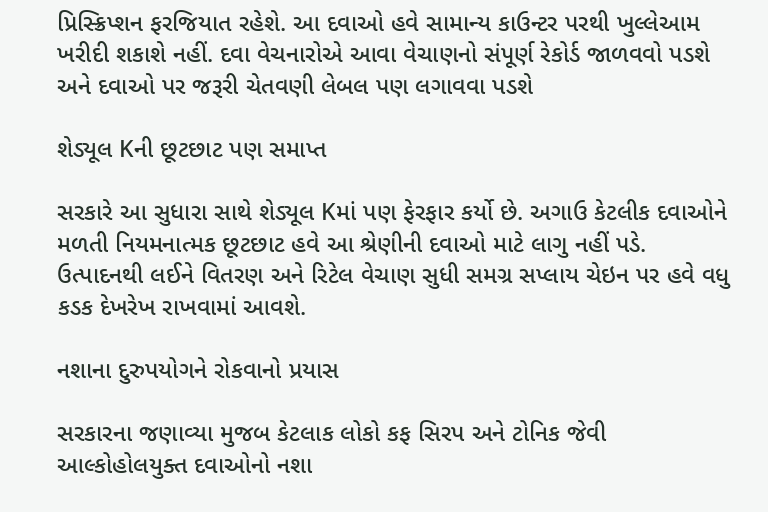પ્રિસ્ક્રિપ્શન ફરજિયાત રહેશે. આ દવાઓ હવે સામાન્ય કાઉન્ટર પરથી ખુલ્લેઆમ ખરીદી શકાશે નહીં. દવા વેચનારોએ આવા વેચાણનો સંપૂર્ણ રેકોર્ડ જાળવવો પડશે અને દવાઓ પર જરૂરી ચેતવણી લેબલ પણ લગાવવા પડશે

શેડ્યૂલ Kની છૂટછાટ પણ સમાપ્ત

સરકારે આ સુધારા સાથે શેડ્યૂલ Kમાં પણ ફેરફાર કર્યો છે. અગાઉ કેટલીક દવાઓને મળતી નિયમનાત્મક છૂટછાટ હવે આ શ્રેણીની દવાઓ માટે લાગુ નહીં પડે. ઉત્પાદનથી લઈને વિતરણ અને રિટેલ વેચાણ સુધી સમગ્ર સપ્લાય ચેઇન પર હવે વધુ કડક દેખરેખ રાખવામાં આવશે.

નશાના દુરુપયોગને રોકવાનો પ્રયાસ

સરકારના જણાવ્યા મુજબ કેટલાક લોકો કફ સિરપ અને ટોનિક જેવી આલ્કોહોલયુક્ત દવાઓનો નશા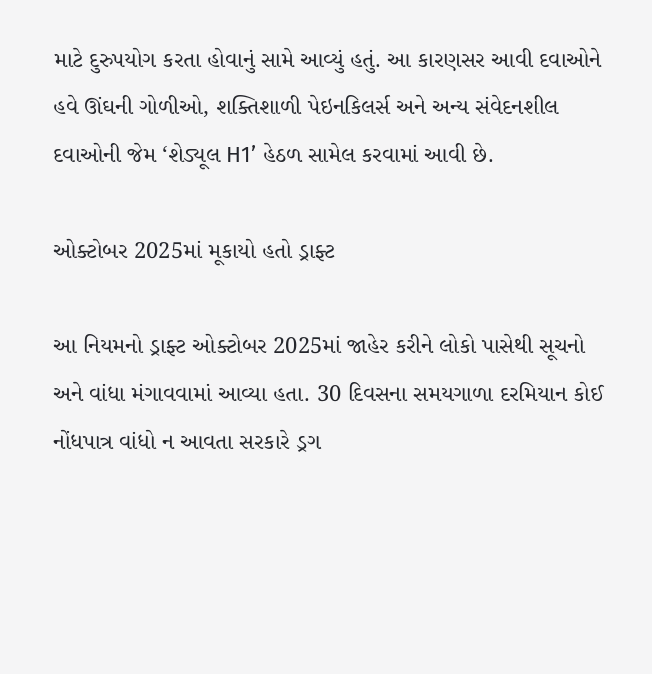માટે દુરુપયોગ કરતા હોવાનું સામે આવ્યું હતું. આ કારણસર આવી દવાઓને હવે ઊંઘની ગોળીઓ, શક્તિશાળી પેઇનકિલર્સ અને અન્ય સંવેદનશીલ દવાઓની જેમ ‘શેડ્યૂલ H1’ હેઠળ સામેલ કરવામાં આવી છે.

ઓક્ટોબર 2025માં મૂકાયો હતો ડ્રાફ્ટ

આ નિયમનો ડ્રાફ્ટ ઓક્ટોબર 2025માં જાહેર કરીને લોકો પાસેથી સૂચનો અને વાંધા મંગાવવામાં આવ્યા હતા. 30 દિવસના સમયગાળા દરમિયાન કોઈ નોંધપાત્ર વાંધો ન આવતા સરકારે ડ્રગ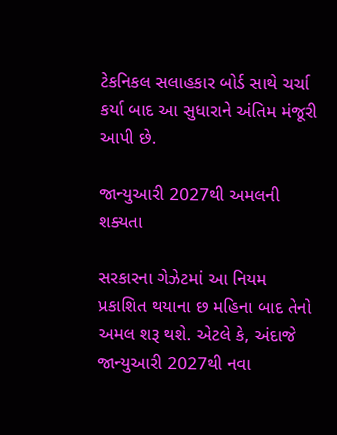ટેકનિકલ સલાહકાર બોર્ડ સાથે ચર્ચા કર્યા બાદ આ સુધારાને અંતિમ મંજૂરી આપી છે.

જાન્યુઆરી 2027થી અમલની શક્યતા

સરકારના ગેઝેટમાં આ નિયમ પ્રકાશિત થયાના છ મહિના બાદ તેનો અમલ શરૂ થશે. એટલે કે, અંદાજે જાન્યુઆરી 2027થી નવા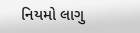નિયમો લાગુ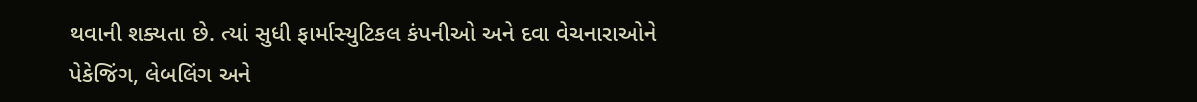થવાની શક્યતા છે. ત્યાં સુધી ફાર્માસ્યુટિકલ કંપનીઓ અને દવા વેચનારાઓને પેકેજિંગ, લેબલિંગ અને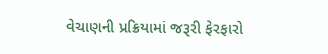વેચાણની પ્રક્રિયામાં જરૂરી ફેરફારો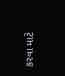કરવા માટે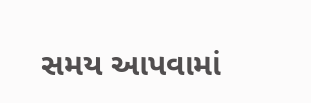સમય આપવામાં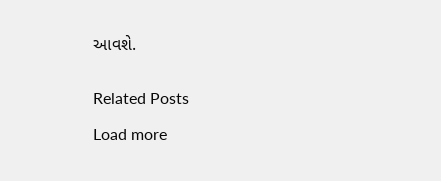આવશે.


Related Posts

Load more